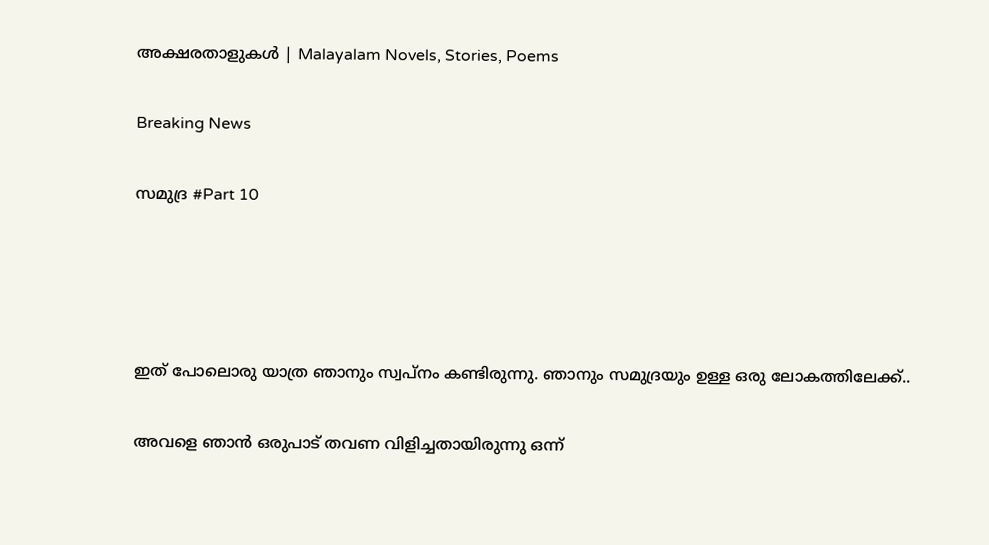അക്ഷരതാളുകൾ | Malayalam Novels, Stories, Poems

Breaking News

സമുദ്ര #Part 10




ഇത് പോലൊരു യാത്ര ഞാനും സ്വപ്നം കണ്ടിരുന്നു. ഞാനും സമുദ്രയും ഉള്ള ഒരു ലോകത്തിലേക്ക്..

അവളെ ഞാൻ ഒരുപാട് തവണ വിളിച്ചതായിരുന്നു ഒന്ന്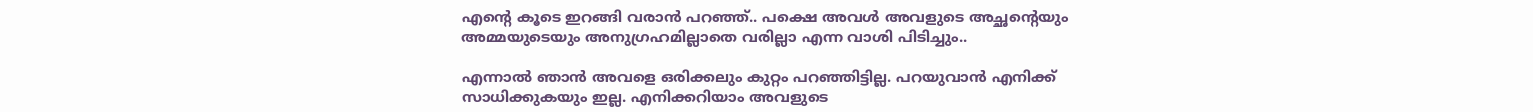എന്റെ കൂടെ ഇറങ്ങി വരാൻ പറഞ്ഞ്.. പക്ഷെ അവൾ അവളുടെ അച്ഛന്റെയും അമ്മയുടെയും അനുഗ്രഹമില്ലാതെ വരില്ലാ എന്ന വാശി പിടിച്ചും..

എന്നാൽ ഞാൻ അവളെ ഒരിക്കലും കുറ്റം പറഞ്ഞിട്ടില്ല. പറയുവാൻ എനിക്ക് സാധിക്കുകയും ഇല്ല. എനിക്കറിയാം അവളുടെ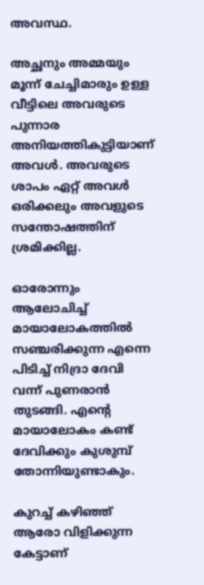അവസ്ഥ.

അച്ഛനും അമ്മയും മൂന്ന് ചേച്ചിമാരും ഉള്ള വീട്ടിലെ അവരുടെ പുന്നാര അനിയത്തികുട്ടിയാണ് അവൾ. അവരുടെ ശാപം ഏറ്റ് അവൾ ഒരിക്കലും അവളുടെ സന്തോഷത്തിന് ശ്രമിക്കില്ല.

ഓരോന്നും ആലോചിച്ച് മായാലോകത്തിൽ സഞ്ചരിക്കുന്ന എന്നെ പിടിച്ച് നിദ്രാ ദേവി വന്ന് പുണരാൻ തുടങ്ങി. എന്റെ മായാലോകം കണ്ട് ദേവിക്കും കുശുമ്പ് തോന്നിയുണ്ടാകും.

കുറച്ച് കഴിഞ്ഞ് ആരോ വിളിക്കുന്ന കേട്ടാണ്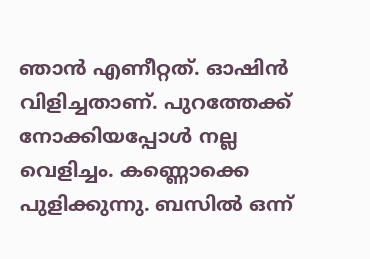ഞാൻ എണീറ്റത്. ഓഷിൻ വിളിച്ചതാണ്. പുറത്തേക്ക് നോക്കിയപ്പോൾ നല്ല വെളിച്ചം. കണ്ണൊക്കെ പുളിക്കുന്നു. ബസിൽ ഒന്ന്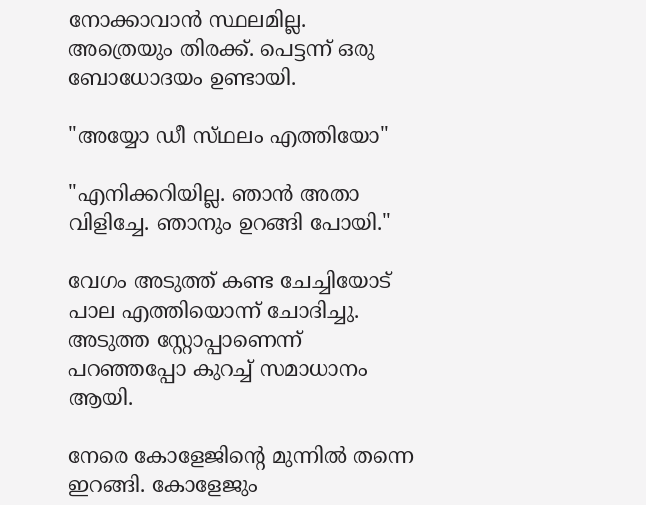നോക്കാവാൻ സ്ഥലമില്ല. അത്രെയും തിരക്ക്. പെട്ടന്ന് ഒരു ബോധോദയം ഉണ്ടായി.

"അയ്യോ ഡീ സ്‌ഥലം എത്തിയോ"

"എനിക്കറിയില്ല. ഞാൻ അതാ വിളിച്ചേ. ഞാനും ഉറങ്ങി പോയി."

വേഗം അടുത്ത് കണ്ട ചേച്ചിയോട് പാല എത്തിയൊന്ന് ചോദിച്ചു. അടുത്ത സ്റ്റോപ്പാണെന്ന് പറഞ്ഞപ്പോ കുറച്ച് സമാധാനം ആയി.

നേരെ കോളേജിന്റെ മുന്നിൽ തന്നെ ഇറങ്ങി. കോളേജും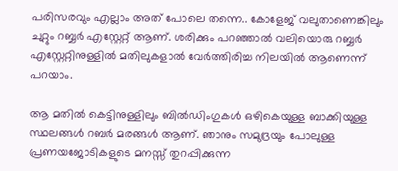പരിസരവും എല്ലാം അത് പോലെ തന്നെ.. കോളേജ് വലുതാണെങ്കിലും ചുറ്റും റബ്ബർ എസ്റ്റേറ്റ് ആണ്. ശരിക്കും പറഞ്ഞാൽ വലിയൊരു റബ്ബർ എസ്റ്റേറ്റിനുള്ളിൽ മതിലുകളാൽ വേർത്തിരിച്ച നിലയിൽ ആണെന്ന് പറയാം.

ആ മതിൽ കെട്ടിനുള്ളിലും ബിൽഡിംഗുകൾ ഒഴികെയുള്ള ബാക്കിയുള്ള സ്ഥലങ്ങൾ റബർ മരങ്ങൾ ആണ്. ഞാനും സമുദ്രയും പോലുള്ള പ്രണയജോടികളുടെ മനസ്സ് തുറപ്പിക്കുന്ന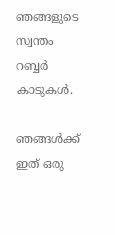ഞങ്ങളുടെ സ്വന്തം റബ്ബർ കാടുകൾ.

ഞങ്ങൾക്ക് ഇത് ഒരു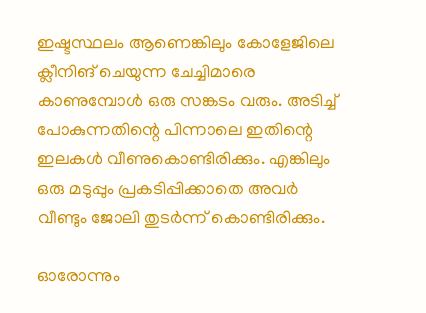ഇഷ്ടസ്ഥലം ആണെങ്കിലും കോളേജിലെ ക്ലീനിങ് ചെയുന്ന ചേച്ചിമാരെ കാണുമ്പോൾ ഒരു സങ്കടം വരും. അടിച്ച് പോകുന്നതിന്റെ പിന്നാലെ ഇതിന്റെ ഇലകൾ വീണുകൊണ്ടിരിക്കും. എങ്കിലും ഒരു മടുപ്പും പ്രകടിപ്പിക്കാതെ അവർ വീണ്ടും ജോലി തുടർന്ന് കൊണ്ടിരിക്കും.

ഓരോന്നും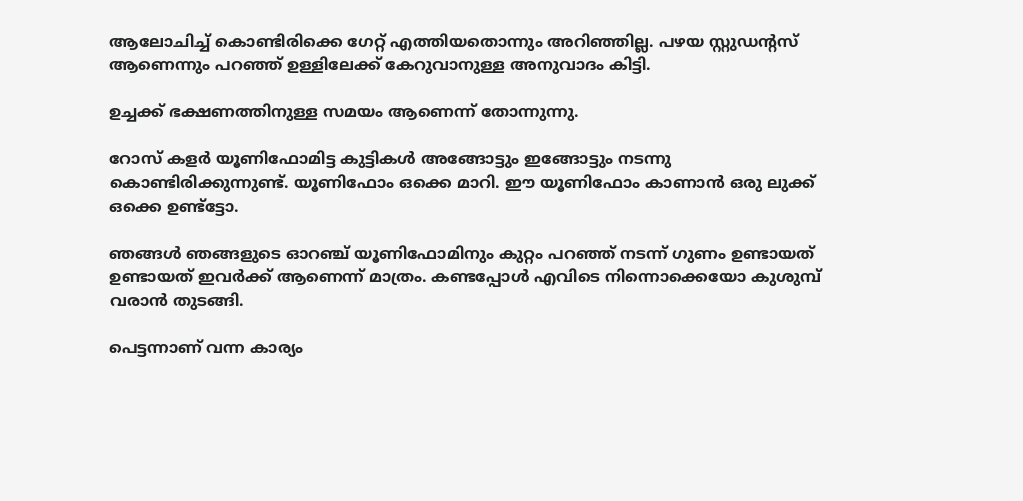ആലോചിച്ച് കൊണ്ടിരിക്കെ ഗേറ്റ് എത്തിയതൊന്നും അറിഞ്ഞില്ല. പഴയ സ്റ്റുഡന്റസ് ആണെന്നും പറഞ്ഞ് ഉള്ളിലേക്ക് കേറുവാനുള്ള അനുവാദം കിട്ടി.

ഉച്ചക്ക് ഭക്ഷണത്തിനുള്ള സമയം ആണെന്ന് തോന്നുന്നു.

റോസ് കളർ യൂണിഫോമിട്ട കുട്ടികൾ അങ്ങോട്ടും ഇങ്ങോട്ടും നടന്നു കൊണ്ടിരിക്കുന്നുണ്ട്. യൂണിഫോം ഒക്കെ മാറി. ഈ യൂണിഫോം കാണാൻ ഒരു ലുക്ക് ഒക്കെ ഉണ്ട്ട്ടോ.

ഞങ്ങൾ ഞങ്ങളുടെ ഓറഞ്ച് യൂണിഫോമിനും കുറ്റം പറഞ്ഞ് നടന്ന് ഗുണം ഉണ്ടായത് ഉണ്ടായത് ഇവർക്ക് ആണെന്ന് മാത്രം. കണ്ടപ്പോൾ എവിടെ നിന്നൊക്കെയോ കുശുമ്പ് വരാൻ തുടങ്ങി.

പെട്ടന്നാണ് വന്ന കാര്യം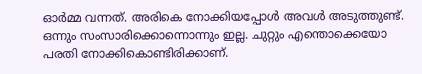ഓർമ്മ വന്നത്. അരികെ നോക്കിയപ്പോൾ അവൾ അടുത്തുണ്ട്. ഒന്നും സംസാരിക്കൊന്നൊന്നും ഇല്ല. ചുറ്റും എന്തൊക്കെയോ പരതി നോക്കികൊണ്ടിരിക്കാണ്.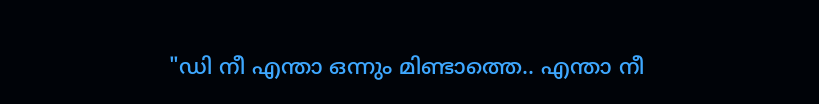"ഡി നീ എന്താ ഒന്നും മിണ്ടാത്തെ.. എന്താ നീ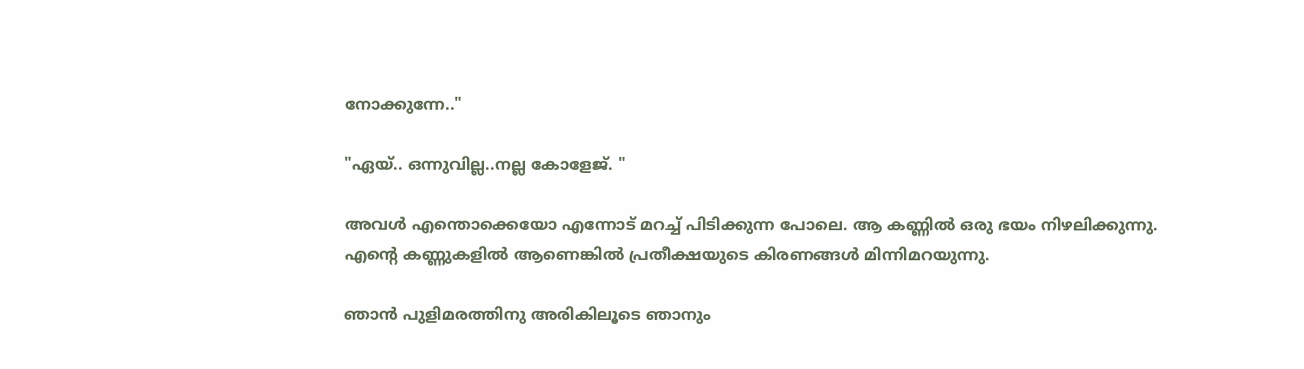നോക്കുന്നേ.."

"ഏയ്.. ഒന്നുവില്ല..നല്ല കോളേജ്. "

അവൾ എന്തൊക്കെയോ എന്നോട് മറച്ച് പിടിക്കുന്ന പോലെ. ആ കണ്ണിൽ ഒരു ഭയം നിഴലിക്കുന്നു. എന്റെ കണ്ണുകളിൽ ആണെങ്കിൽ പ്രതീക്ഷയുടെ കിരണങ്ങൾ മിന്നിമറയുന്നു.

ഞാൻ പുളിമരത്തിനു അരികിലൂടെ ഞാനും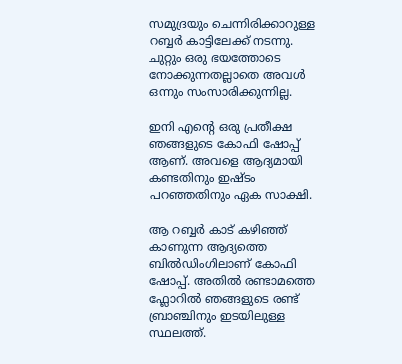സമുദ്രയും ചെന്നിരിക്കാറുള്ള റബ്ബർ കാട്ടിലേക്ക് നടന്നു. ചുറ്റും ഒരു ഭയത്തോടെ നോക്കുന്നതല്ലാതെ അവൾ ഒന്നും സംസാരിക്കുന്നില്ല.

ഇനി എന്റെ ഒരു പ്രതീക്ഷ ഞങ്ങളുടെ കോഫി ഷോപ്പ് ആണ്. അവളെ ആദ്യമായി കണ്ടതിനും ഇഷ്ടം പറഞ്ഞതിനും ഏക സാക്ഷി.

ആ റബ്ബർ കാട് കഴിഞ്ഞ് കാണുന്ന ആദ്യത്തെ ബിൽഡിംഗിലാണ് കോഫി ഷോപ്പ്. അതിൽ രണ്ടാമത്തെ ഫ്ലോറിൽ ഞങ്ങളുടെ രണ്ട് ബ്രാഞ്ചിനും ഇടയിലുള്ള സ്ഥലത്ത്.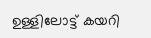ഉള്ളിലോട്ട് കയറി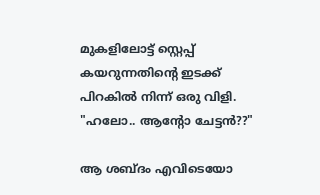മുകളിലോട്ട് സ്റ്റെപ്പ് കയറുന്നതിന്റെ ഇടക്ക് പിറകിൽ നിന്ന് ഒരു വിളി.
"ഹലോ.. ആന്റോ ചേട്ടൻ??"

ആ ശബ്ദം എവിടെയോ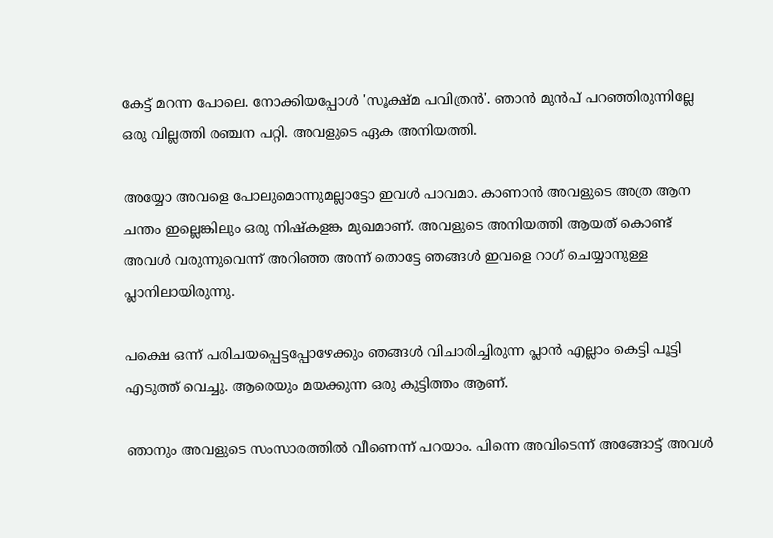കേട്ട് മറന്ന പോലെ. നോക്കിയപ്പോൾ 'സൂക്ഷ്മ പവിത്രൻ'. ഞാൻ മുൻപ് പറഞ്ഞിരുന്നില്ലേ ഒരു വില്ലത്തി രഞ്ചന പറ്റി. അവളുടെ ഏക അനിയത്തി.

അയ്യോ അവളെ പോലുമൊന്നുമല്ലാട്ടോ ഇവൾ പാവമാ. കാണാൻ അവളുടെ അത്ര ആന ചന്തം ഇല്ലെങ്കിലും ഒരു നിഷ്കളങ്ക മുഖമാണ്. അവളുടെ അനിയത്തി ആയത് കൊണ്ട് അവൾ വരുന്നുവെന്ന് അറിഞ്ഞ അന്ന് തൊട്ടേ ഞങ്ങൾ ഇവളെ റാഗ് ചെയ്യാനുള്ള പ്ലാനിലായിരുന്നു.

പക്ഷെ ഒന്ന് പരിചയപ്പെട്ടപ്പോഴേക്കും ഞങ്ങൾ വിചാരിച്ചിരുന്ന പ്ലാൻ എല്ലാം കെട്ടി പൂട്ടി എടുത്ത് വെച്ചു. ആരെയും മയക്കുന്ന ഒരു കുട്ടിത്തം ആണ്.

ഞാനും അവളുടെ സംസാരത്തിൽ വീണെന്ന് പറയാം. പിന്നെ അവിടെന്ന് അങ്ങോട്ട്‌ അവൾ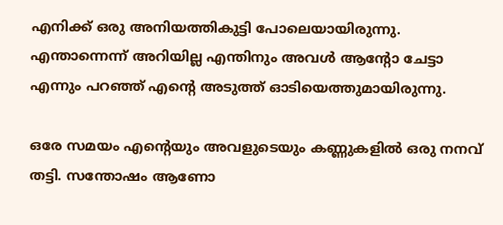എനിക്ക് ഒരു അനിയത്തികുട്ടി പോലെയായിരുന്നു. എന്താന്നെന്ന് അറിയില്ല എന്തിനും അവൾ ആന്റോ ചേട്ടാ എന്നും പറഞ്ഞ് എന്റെ അടുത്ത് ഓടിയെത്തുമായിരുന്നു.

ഒരേ സമയം എന്റെയും അവളുടെയും കണ്ണുകളിൽ ഒരു നനവ് തട്ടി. സന്തോഷം ആണോ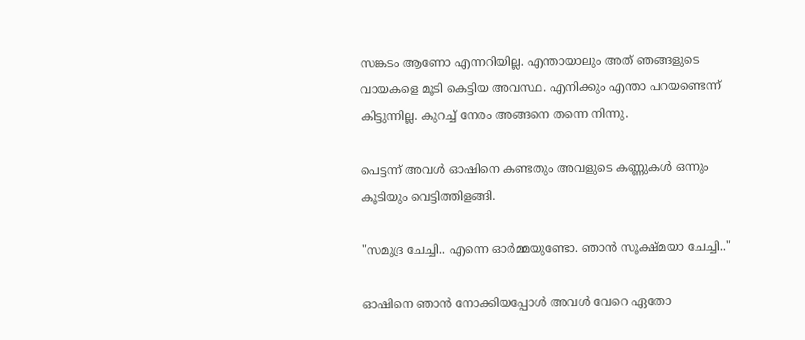സങ്കടം ആണോ എന്നറിയില്ല. എന്തായാലും അത് ഞങ്ങളുടെ വായകളെ മൂടി കെട്ടിയ അവസ്ഥ. എനിക്കും എന്താ പറയണ്ടെന്ന് കിട്ടുന്നില്ല. കുറച്ച് നേരം അങ്ങനെ തന്നെ നിന്നു.

പെട്ടന്ന് അവൾ ഓഷിനെ കണ്ടതും അവളുടെ കണ്ണുകൾ ഒന്നും കൂടിയും വെട്ടിത്തിളങ്ങി.

"സമുദ്ര ചേച്ചി.. എന്നെ ഓർമ്മയുണ്ടോ. ഞാൻ സൂക്ഷ്മയാ ചേച്ചി.."

ഓഷിനെ ഞാൻ നോക്കിയപ്പോൾ അവൾ വേറെ ഏതോ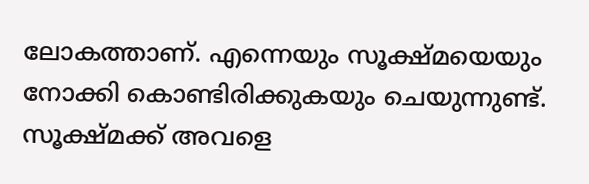ലോകത്താണ്. എന്നെയും സൂക്ഷ്മയെയും നോക്കി കൊണ്ടിരിക്കുകയും ചെയുന്നുണ്ട്. സൂക്ഷ്മക്ക് അവളെ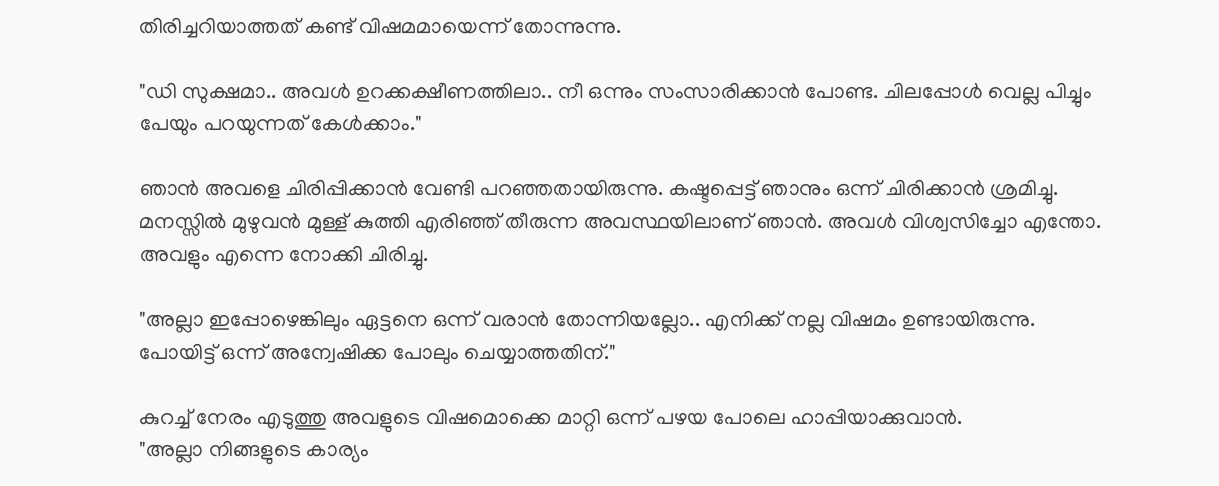തിരിച്ചറിയാത്തത് കണ്ട് വിഷമമായെന്ന് തോന്നുന്നു.

"ഡി സുക്ഷമാ.. അവൾ ഉറക്കക്ഷീണത്തിലാ.. നീ ഒന്നും സംസാരിക്കാൻ പോണ്ട. ചിലപ്പോൾ വെല്ല പിച്ചും പേയും പറയുന്നത് കേൾക്കാം."

ഞാൻ അവളെ ചിരിപ്പിക്കാൻ വേണ്ടി പറഞ്ഞതായിരുന്നു. കഷ്ടപ്പെട്ട് ഞാനും ഒന്ന് ചിരിക്കാൻ ശ്രമിച്ചു. മനസ്സിൽ മുഴുവൻ മുള്ള് കുത്തി എരിഞ്ഞ് തീരുന്ന അവസ്ഥയിലാണ് ഞാൻ. അവൾ വിശ്വസിച്ചോ എന്തോ. അവളും എന്നെ നോക്കി ചിരിച്ചു.

"അല്ലാ ഇപ്പോഴെങ്കിലും ഏട്ടനെ ഒന്ന് വരാൻ തോന്നിയല്ലോ.. എനിക്ക് നല്ല വിഷമം ഉണ്ടായിരുന്നു. പോയിട്ട് ഒന്ന് അന്വേഷിക്ക പോലും ചെയ്യാത്തതിന്."

കുറച്ച് നേരം എടുത്തു അവളുടെ വിഷമൊക്കെ മാറ്റി ഒന്ന് പഴയ പോലെ ഹാപ്പിയാക്കുവാൻ.
"അല്ലാ നിങ്ങളുടെ കാര്യം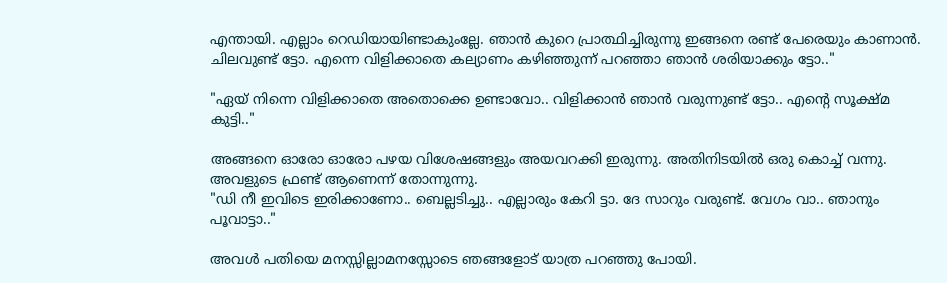എന്തായി. എല്ലാം റെഡിയായിണ്ടാകുംല്ലേ. ഞാൻ കുറെ പ്രാത്ഥിച്ചിരുന്നു ഇങ്ങനെ രണ്ട് പേരെയും കാണാൻ. ചിലവുണ്ട് ട്ടോ. എന്നെ വിളിക്കാതെ കല്യാണം കഴിഞ്ഞുന്ന് പറഞ്ഞാ ഞാൻ ശരിയാക്കും ട്ടോ.."

"ഏയ് നിന്നെ വിളിക്കാതെ അതൊക്കെ ഉണ്ടാവോ.. വിളിക്കാൻ ഞാൻ വരുന്നുണ്ട് ട്ടോ.. എന്റെ സൂക്ഷ്മ കുട്ടി.."

അങ്ങനെ ഓരോ ഓരോ പഴയ വിശേഷങ്ങളും അയവറക്കി ഇരുന്നു. അതിനിടയിൽ ഒരു കൊച്ച് വന്നു. അവളുടെ ഫ്രണ്ട് ആണെന്ന് തോന്നുന്നു.
"ഡി നീ ഇവിടെ ഇരിക്കാണോ.. ബെല്ലടിച്ചു.. എല്ലാരും കേറി ട്ടാ. ദേ സാറും വരുണ്ട്. വേഗം വാ.. ഞാനും പൂവാട്ടാ.."

അവൾ പതിയെ മനസ്സില്ലാമനസ്സോടെ ഞങ്ങളോട് യാത്ര പറഞ്ഞു പോയി.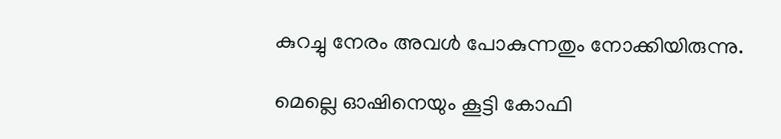കുറച്ചു നേരം അവൾ പോകുന്നതും നോക്കിയിരുന്നു.

മെല്ലെ ഓഷിനെയും കൂട്ടി കോഫി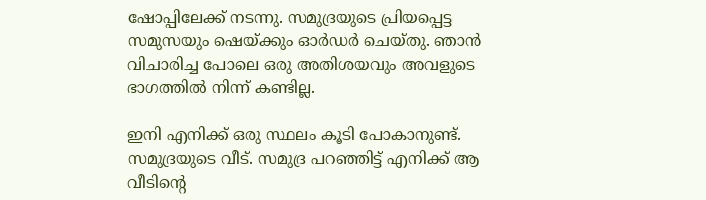ഷോപ്പിലേക്ക് നടന്നു. സമുദ്രയുടെ പ്രിയപ്പെട്ട സമുസയും ഷെയ്ക്കും ഓർഡർ ചെയ്തു. ഞാൻ വിചാരിച്ച പോലെ ഒരു അതിശയവും അവളുടെ ഭാഗത്തിൽ നിന്ന് കണ്ടില്ല.

ഇനി എനിക്ക് ഒരു സ്ഥലം കൂടി പോകാനുണ്ട്. സമുദ്രയുടെ വീട്. സമുദ്ര പറഞ്ഞിട്ട് എനിക്ക് ആ വീടിന്റെ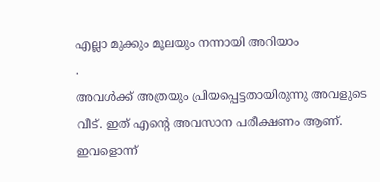എല്ലാ മുക്കും മൂലയും നന്നായി അറിയാം
.
അവൾക്ക് അത്രയും പ്രിയപ്പെട്ടതായിരുന്നു അവളുടെ വീട്. ഇത് എന്റെ അവസാന പരീക്ഷണം ആണ്. ഇവളൊന്ന്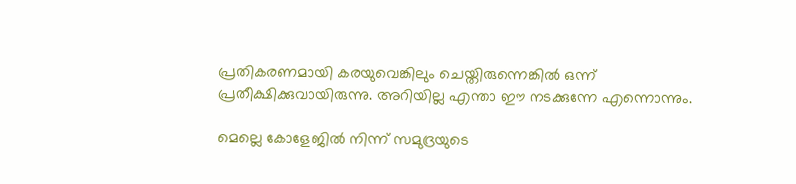പ്രതികരണമായി കരയുവെങ്കിലും ചെയ്തിരുന്നെങ്കിൽ ഒന്ന് പ്രതീക്ഷിക്കുവായിരുന്നു. അറിയില്ല എന്താ ഈ നടക്കുന്നേ എന്നൊന്നും.

മെല്ലെ കോളേജിൽ നിന്ന് സമുദ്രയുടെ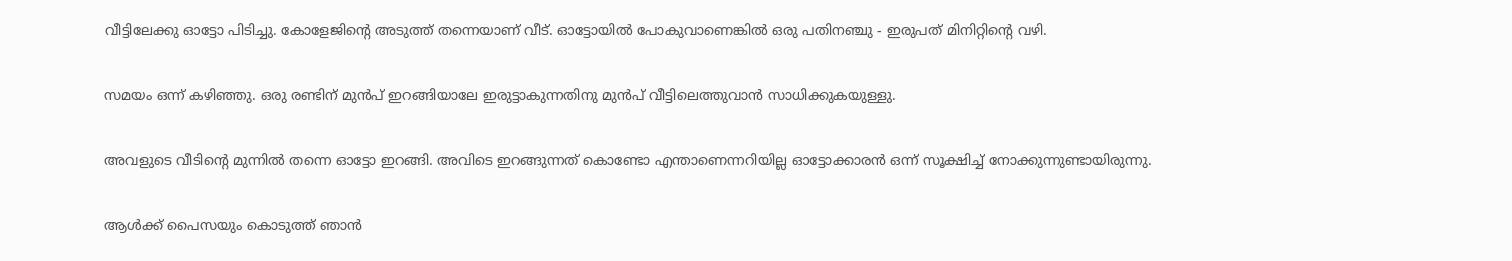വീട്ടിലേക്കു ഓട്ടോ പിടിച്ചു. കോളേജിന്റെ അടുത്ത് തന്നെയാണ് വീട്. ഓട്ടോയിൽ പോകുവാണെങ്കിൽ ഒരു പതിനഞ്ചു - ഇരുപത് മിനിറ്റിന്റെ വഴി.

സമയം ഒന്ന് കഴിഞ്ഞു. ഒരു രണ്ടിന് മുൻപ് ഇറങ്ങിയാലേ ഇരുട്ടാകുന്നതിനു മുൻപ് വീട്ടിലെത്തുവാൻ സാധിക്കുകയുള്ളു.

അവളുടെ വീടിന്റെ മുന്നിൽ തന്നെ ഓട്ടോ ഇറങ്ങി. അവിടെ ഇറങ്ങുന്നത് കൊണ്ടോ എന്താണെന്നറിയില്ല ഓട്ടോക്കാരൻ ഒന്ന് സൂക്ഷിച്ച് നോക്കുന്നുണ്ടായിരുന്നു.

ആൾക്ക് പൈസയും കൊടുത്ത് ഞാൻ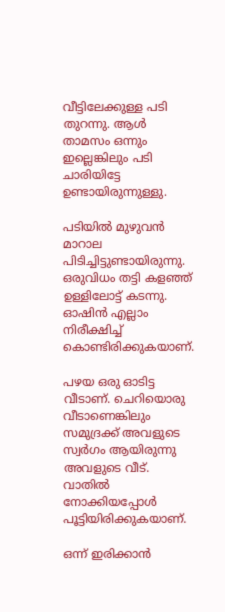വീട്ടിലേക്കുള്ള പടി തുറന്നു. ആൾ താമസം ഒന്നും ഇല്ലെങ്കിലും പടി ചാരിയിട്ടേ ഉണ്ടായിരുന്നുള്ളു.

പടിയിൽ മുഴുവൻ മാറാല പിടിച്ചിട്ടുണ്ടായിരുന്നു. ഒരുവിധം തട്ടി കളഞ്ഞ് ഉള്ളിലോട്ട് കടന്നു. ഓഷിൻ എല്ലാം നിരീക്ഷിച്ച് കൊണ്ടിരിക്കുകയാണ്.

പഴയ ഒരു ഓടിട്ട വീടാണ്. ചെറിയൊരു വീടാണെങ്കിലും സമുദ്രക്ക് അവളുടെ സ്വർഗം ആയിരുന്നു അവളുടെ വീട്. വാതിൽ നോക്കിയപ്പോൾ പൂട്ടിയിരിക്കുകയാണ്.

ഒന്ന് ഇരിക്കാൻ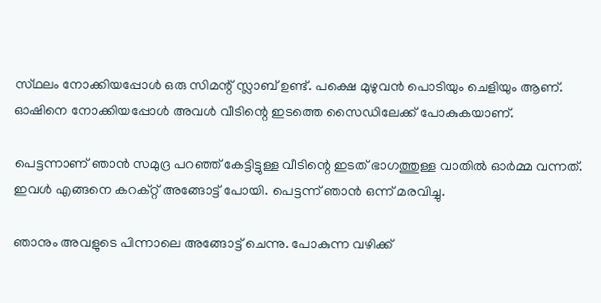സ്‌ഥലം നോക്കിയപ്പോൾ ഒരു സിമന്റ് സ്ലാബ് ഉണ്ട്. പക്ഷെ മുഴുവൻ പൊടിയും ചെളിയും ആണ്. ഓഷിനെ നോക്കിയപ്പോൾ അവൾ വീടിന്റെ ഇടത്തെ സൈഡിലേക്ക് പോകുകയാണ്.

പെട്ടന്നാണ് ഞാൻ സമുദ്ര പറഞ്ഞ് കേട്ടിട്ടുള്ള വീടിന്റെ ഇടത് ഭാഗത്തുള്ള വാതിൽ ഓർമ്മ വന്നത്. ഇവൾ എങ്ങനെ കറക്റ്റ് അങ്ങോട്ട്‌ പോയി. പെട്ടന്ന് ഞാൻ ഒന്ന് മരവിച്ചു.

ഞാനും അവളുടെ പിന്നാലെ അങ്ങോട്ട്‌ ചെന്നു. പോകുന്ന വഴിക്ക്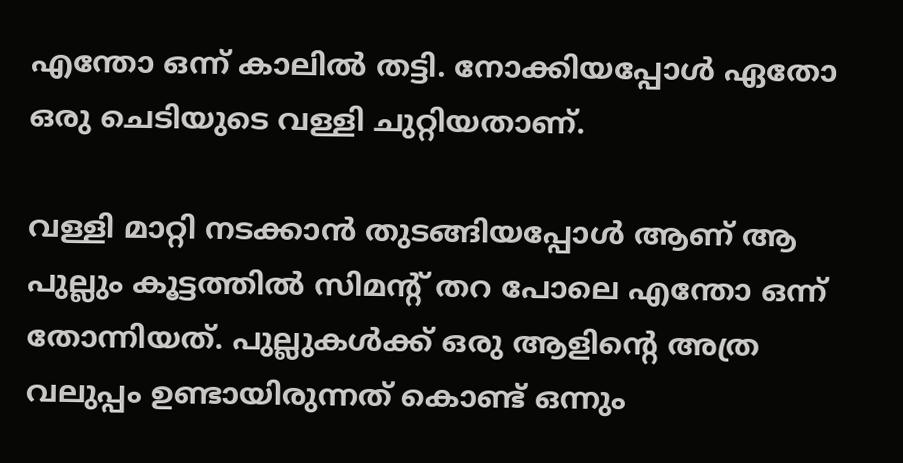എന്തോ ഒന്ന് കാലിൽ തട്ടി. നോക്കിയപ്പോൾ ഏതോ ഒരു ചെടിയുടെ വള്ളി ചുറ്റിയതാണ്.

വള്ളി മാറ്റി നടക്കാൻ തുടങ്ങിയപ്പോൾ ആണ് ആ പുല്ലും കൂട്ടത്തിൽ സിമന്റ് തറ പോലെ എന്തോ ഒന്ന് തോന്നിയത്. പുല്ലുകൾക്ക് ഒരു ആളിന്റെ അത്ര വലുപ്പം ഉണ്ടായിരുന്നത് കൊണ്ട് ഒന്നും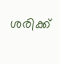ശരിക്ക്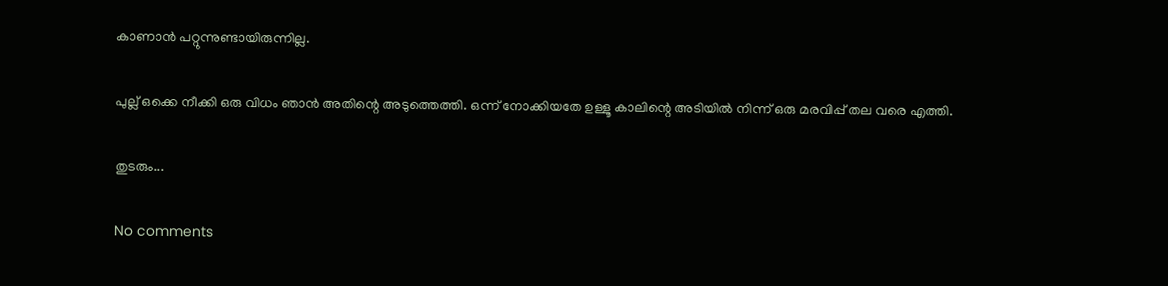കാണാൻ പറ്റുന്നുണ്ടായിരുന്നില്ല.

പുല്ല് ഒക്കെ നീക്കി ഒരു വിധം ഞാൻ അതിന്റെ അടുത്തെത്തി. ഒന്ന് നോക്കിയതേ ഉള്ളൂ കാലിന്റെ അടിയിൽ നിന്ന് ഒരു മരവിപ്പ് തല വരെ എത്തി.

തുടരും...

No comments